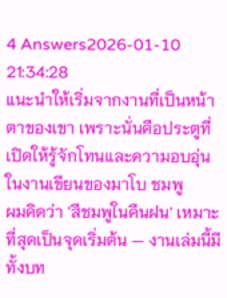4 Answers2026-01-10 21:34:28
แนะนำให้เริ่มจากงานที่เป็นหน้าตาของเขา เพราะนั่นคือประตูที่เปิดให้รู้จักโทนและความอบอุ่นในงานเขียนของมาโบ ชมพู
ผมคิดว่า 'สีชมพูในคืนฝน' เหมาะที่สุดเป็นจุดเริ่มต้น — งานเล่มนี้มีทั้งบท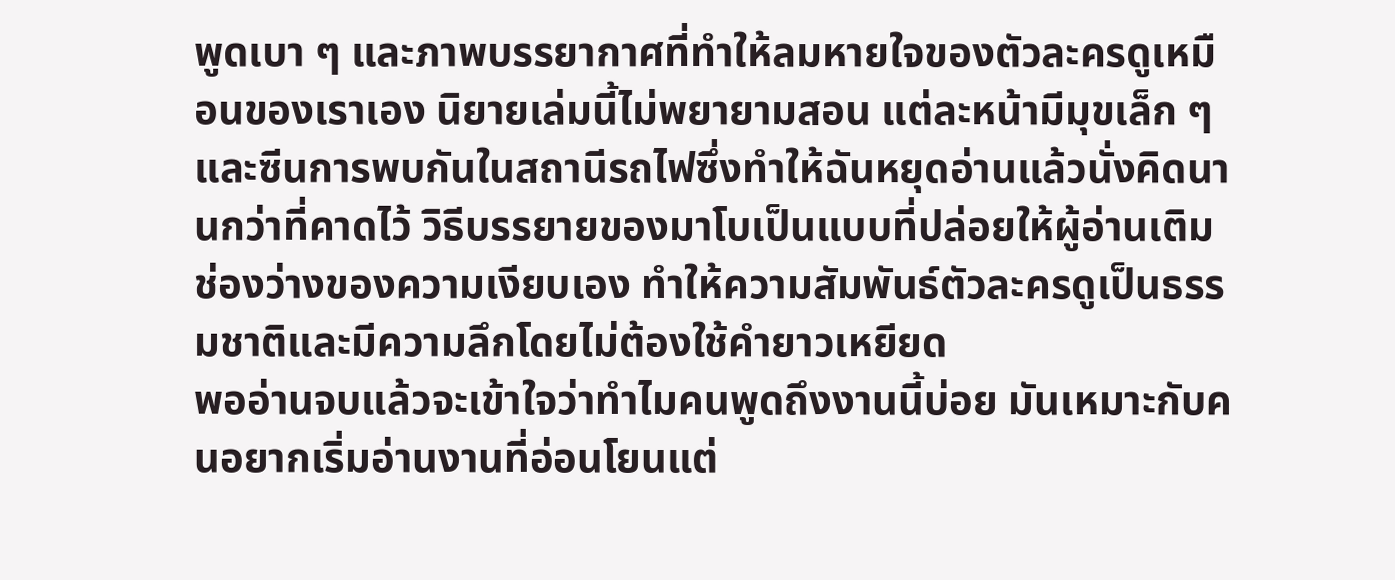พูดเบา ๆ และภาพบรรยากาศที่ทำให้ลมหายใจของตัวละครดูเหมือนของเราเอง นิยายเล่มนี้ไม่พยายามสอน แต่ละหน้ามีมุขเล็ก ๆ และซีนการพบกันในสถานีรถไฟซึ่งทำให้ฉันหยุดอ่านแล้วนั่งคิดนานกว่าที่คาดไว้ วิธีบรรยายของมาโบเป็นแบบที่ปล่อยให้ผู้อ่านเติมช่องว่างของความเงียบเอง ทำให้ความสัมพันธ์ตัวละครดูเป็นธรรมชาติและมีความลึกโดยไม่ต้องใช้คำยาวเหยียด
พออ่านจบแล้วจะเข้าใจว่าทำไมคนพูดถึงงานนี้บ่อย มันเหมาะกับคนอยากเริ่มอ่านงานที่อ่อนโยนแต่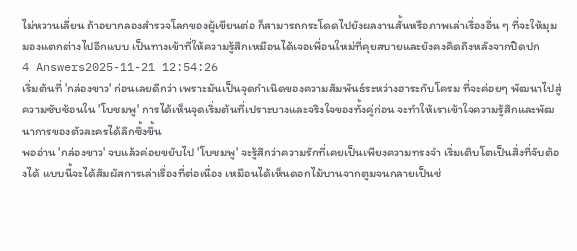ไม่หวานเลี่ยน ถ้าอยากลองสำรวจโลกของผู้เขียนต่อ ก็สามารถกระโดดไปยังผลงานสั้นหรือภาพเล่าเรื่องอื่น ๆ ที่จะให้มุมมองแตกต่างไปอีกแบบ เป็นทางเข้าที่ให้ความรู้สึกเหมือนได้เจอเพื่อนใหม่ที่คุยสบายและยังคงคิดถึงหลังจากปิดปก
4 Answers2025-11-21 12:54:26
เริ่มต้นที่ 'กล่องขาว' ก่อนเลยดีกว่า เพราะมันเป็นจุดกำเนิดของความสัมพันธ์ระหว่างฮาระกับโครม ที่จะค่อยๆ พัฒนาไปสู่ความซับซ้อนใน 'โบชมพู' การได้เห็นจุดเริ่มต้นที่เปราะบางและจริงใจของทั้งคู่ก่อน จะทำให้เราเข้าใจความรู้สึกและพัฒนาการของตัวละครได้ลึกซึ้งขึ้น
พออ่าน 'กล่องขาว' จบแล้วค่อยขยับไป 'โบชมพู' จะรู้สึกว่าความรักที่เคยเป็นเพียงความทรงจำ เริ่มเติบโตเป็นสิ่งที่จับต้องได้ แบบนี้จะได้สัมผัสการเล่าเรื่องที่ต่อเนื่อง เหมือนได้เห็นดอกไม้บานจากตูมจนกลายเป็นช่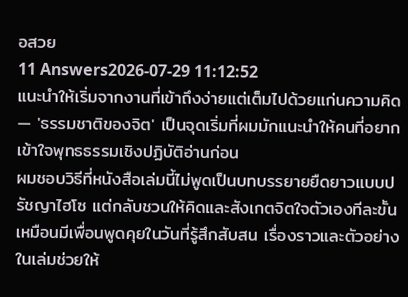อสวย
11 Answers2026-07-29 11:12:52
แนะนำให้เริ่มจากงานที่เข้าถึงง่ายแต่เต็มไปด้วยแก่นความคิด — 'ธรรมชาติของจิต' เป็นจุดเริ่มที่ผมมักแนะนำให้คนที่อยากเข้าใจพุทธธรรมเชิงปฏิบัติอ่านก่อน
ผมชอบวิธีที่หนังสือเล่มนี้ไม่พูดเป็นบทบรรยายยืดยาวแบบปรัชญาไฮโซ แต่กลับชวนให้คิดและสังเกตจิตใจตัวเองทีละขั้น เหมือนมีเพื่อนพูดคุยในวันที่รู้สึกสับสน เรื่องราวและตัวอย่างในเล่มช่วยให้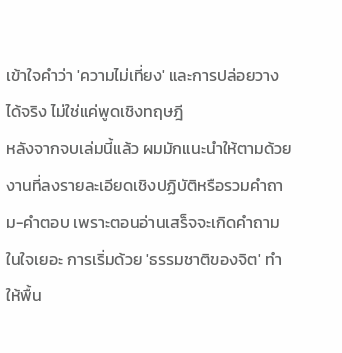เข้าใจคำว่า 'ความไม่เที่ยง' และการปล่อยวางได้จริง ไม่ใช่แค่พูดเชิงทฤษฎี
หลังจากจบเล่มนี้แล้ว ผมมักแนะนำให้ตามด้วยงานที่ลงรายละเอียดเชิงปฏิบัติหรือรวมคำถาม-คำตอบ เพราะตอนอ่านเสร็จจะเกิดคำถามในใจเยอะ การเริ่มด้วย 'ธรรมชาติของจิต' ทำให้พื้น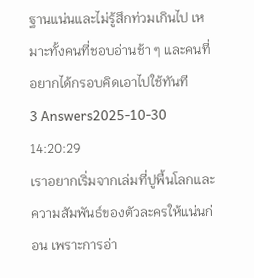ฐานแน่นและไม่รู้สึกท่วมเกินไป เหมาะทั้งคนที่ชอบอ่านช้า ๆ และคนที่อยากได้กรอบคิดเอาไปใช้ทันที
3 Answers2025-10-30 14:20:29
เราอยากเริ่มจากเล่มที่ปูพื้นโลกและความสัมพันธ์ของตัวละครให้แน่นก่อน เพราะการอ่า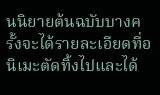นนิยายต้นฉบับบางครั้งจะได้รายละเอียดที่อนิเมะตัดทิ้งไปและได้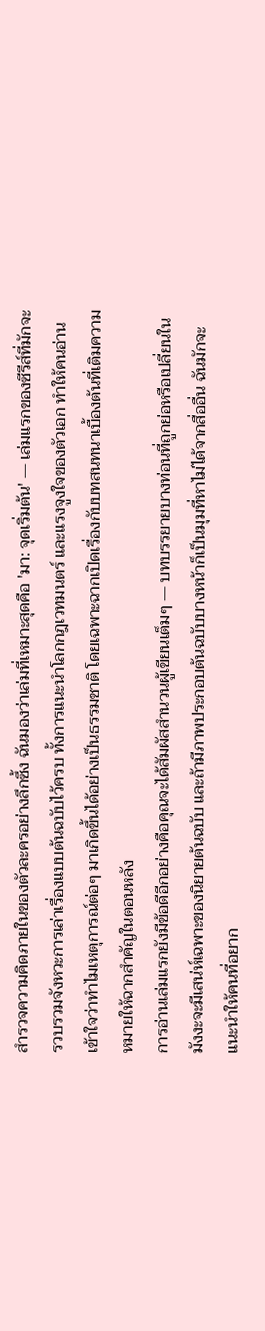สำรวจความคิดภายในของตัวละครอย่างลึกซึ้ง ฉันมองว่าเล่มที่เหมาะสุดคือ 'มา: จุดเริ่มต้น' — เล่มแรกของซีรีส์ที่มักจะรวบรวมจังหวะการเล่าเรื่องแบบต้นฉบับไว้ครบ ทั้งการแนะนำโลกกฎเวทมนตร์ และแรงจูงใจของตัวเอก ทำให้คนอ่านเข้าใจว่าทำไมเหตุการณ์ต่อๆ มาเกิดขึ้นได้อย่างเป็นธรรมชาติ โดยเฉพาะฉากเปิดเรื่องกับบทสนทนาเบื้องต้นที่เติมความหมายให้ฉากสำคัญในตอนหลัง
การอ่านเล่มแรกยังมีข้อดีอีกอย่างคือคุณจะได้สัมผัสสำนวนผู้เขียนเต็มๆ — บทบรรยายบางท่อนที่ถูกย่อหรือเปลี่ยนในมังงะจะมีเสน่ห์เฉพาะของนิยายต้นฉบับ และถ้ามีภาพประกอบต้นฉบับบางหน้าก็เป็นมุมที่หาไม่ได้จากสื่ออื่น ฉันมักจะแนะนำให้คนที่อยาก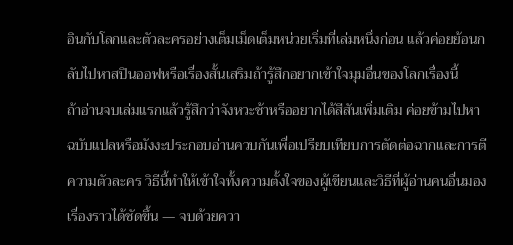อินกับโลกและตัวละครอย่างเต็มเม็ดเต็มหน่วยเริ่มที่เล่มหนึ่งก่อน แล้วค่อยย้อนกลับไปหาสปินออฟหรือเรื่องสั้นเสริมถ้ารู้สึกอยากเข้าใจมุมอื่นของโลกเรื่องนี้
ถ้าอ่านจบเล่มแรกแล้วรู้สึกว่าจังหวะช้าหรืออยากได้สีสันเพิ่มเติม ค่อยข้ามไปหาฉบับแปลหรือมังงะประกอบอ่านควบกันเพื่อเปรียบเทียบการตัดต่อฉากและการตีความตัวละคร วิธีนี้ทำให้เข้าใจทั้งความตั้งใจของผู้เขียนและวิธีที่ผู้อ่านคนอื่นมองเรื่องราวได้ชัดขึ้น — จบด้วยควา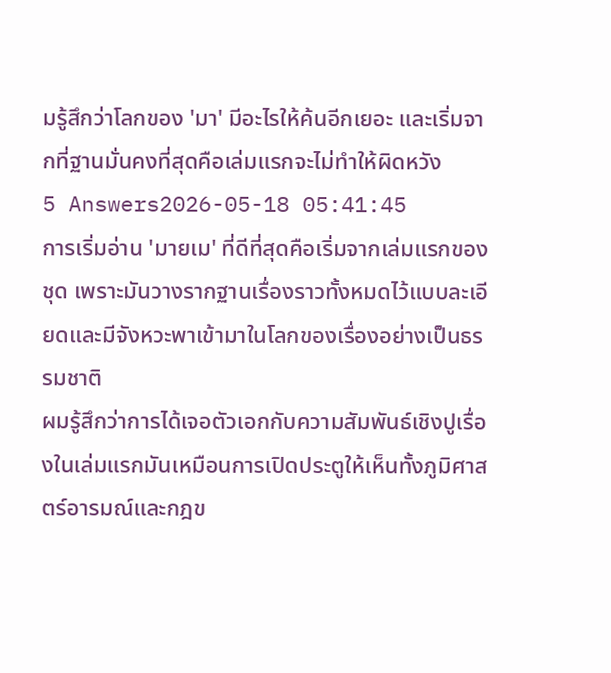มรู้สึกว่าโลกของ 'มา' มีอะไรให้ค้นอีกเยอะ และเริ่มจากที่ฐานมั่นคงที่สุดคือเล่มแรกจะไม่ทำให้ผิดหวัง
5 Answers2026-05-18 05:41:45
การเริ่มอ่าน 'มายเม' ที่ดีที่สุดคือเริ่มจากเล่มแรกของชุด เพราะมันวางรากฐานเรื่องราวทั้งหมดไว้แบบละเอียดและมีจังหวะพาเข้ามาในโลกของเรื่องอย่างเป็นธรรมชาติ
ผมรู้สึกว่าการได้เจอตัวเอกกับความสัมพันธ์เชิงปูเรื่องในเล่มแรกมันเหมือนการเปิดประตูให้เห็นทั้งภูมิศาสตร์อารมณ์และกฎข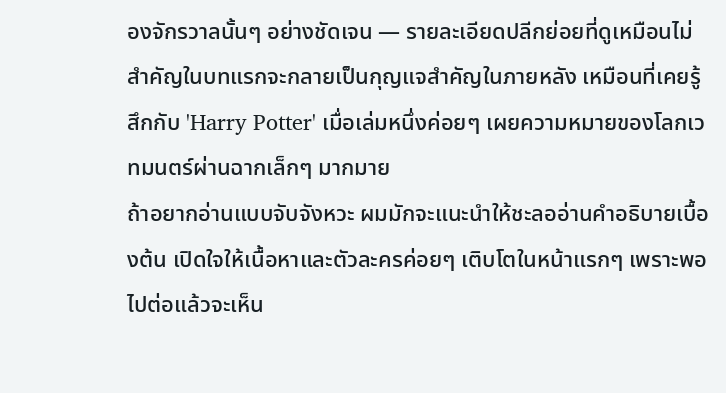องจักรวาลนั้นๆ อย่างชัดเจน — รายละเอียดปลีกย่อยที่ดูเหมือนไม่สำคัญในบทแรกจะกลายเป็นกุญแจสำคัญในภายหลัง เหมือนที่เคยรู้สึกกับ 'Harry Potter' เมื่อเล่มหนึ่งค่อยๆ เผยความหมายของโลกเวทมนตร์ผ่านฉากเล็กๆ มากมาย
ถ้าอยากอ่านแบบจับจังหวะ ผมมักจะแนะนำให้ชะลออ่านคำอธิบายเบื้องต้น เปิดใจให้เนื้อหาและตัวละครค่อยๆ เติบโตในหน้าแรกๆ เพราะพอไปต่อแล้วจะเห็น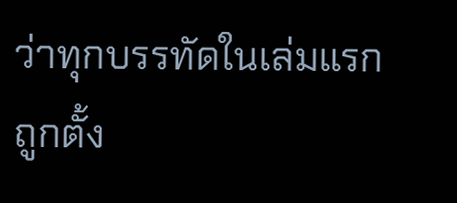ว่าทุกบรรทัดในเล่มแรกถูกตั้ง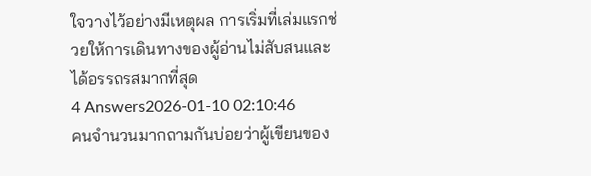ใจวางไว้อย่างมีเหตุผล การเริ่มที่เล่มแรกช่วยให้การเดินทางของผู้อ่านไม่สับสนและได้อรรถรสมากที่สุด
4 Answers2026-01-10 02:10:46
คนจำนวนมากถามกันบ่อยว่าผู้เขียนของ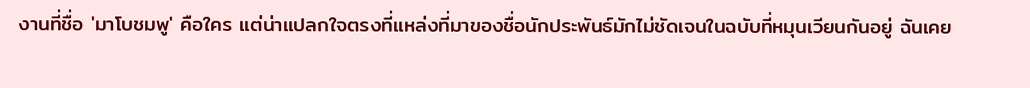งานที่ชื่อ 'มาโบชมพู' คือใคร แต่น่าแปลกใจตรงที่แหล่งที่มาของชื่อนักประพันธ์มักไม่ชัดเจนในฉบับที่หมุนเวียนกันอยู่ ฉันเคย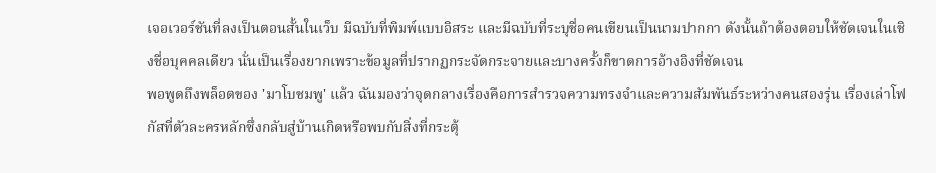เจอเวอร์ชันที่ลงเป็นตอนสั้นในเว็บ มีฉบับที่พิมพ์แบบอิสระ และมีฉบับที่ระบุชื่อคนเขียนเป็นนามปากกา ดังนั้นถ้าต้องตอบให้ชัดเจนในเชิงชื่อบุคคลเดียว นั่นเป็นเรื่องยากเพราะข้อมูลที่ปรากฏกระจัดกระจายและบางครั้งก็ขาดการอ้างอิงที่ชัดเจน
พอพูดถึงพล็อตของ 'มาโบชมพู' แล้ว ฉันมองว่าจุดกลางเรื่องคือการสำรวจความทรงจำและความสัมพันธ์ระหว่างคนสองรุ่น เรื่องเล่าโฟกัสที่ตัวละครหลักซึ่งกลับสู่บ้านเกิดหรือพบกับสิ่งที่กระตุ้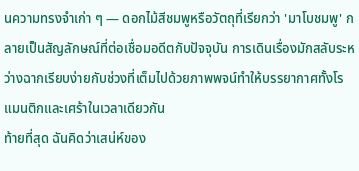นความทรงจำเก่า ๆ — ดอกไม้สีชมพูหรือวัตถุที่เรียกว่า 'มาโบชมพู' กลายเป็นสัญลักษณ์ที่ต่อเชื่อมอดีตกับปัจจุบัน การเดินเรื่องมักสลับระหว่างฉากเรียบง่ายกับช่วงที่เต็มไปด้วยภาพพจน์ทำให้บรรยากาศทั้งโรแมนติกและเศร้าในเวลาเดียวกัน
ท้ายที่สุด ฉันคิดว่าเสน่ห์ของ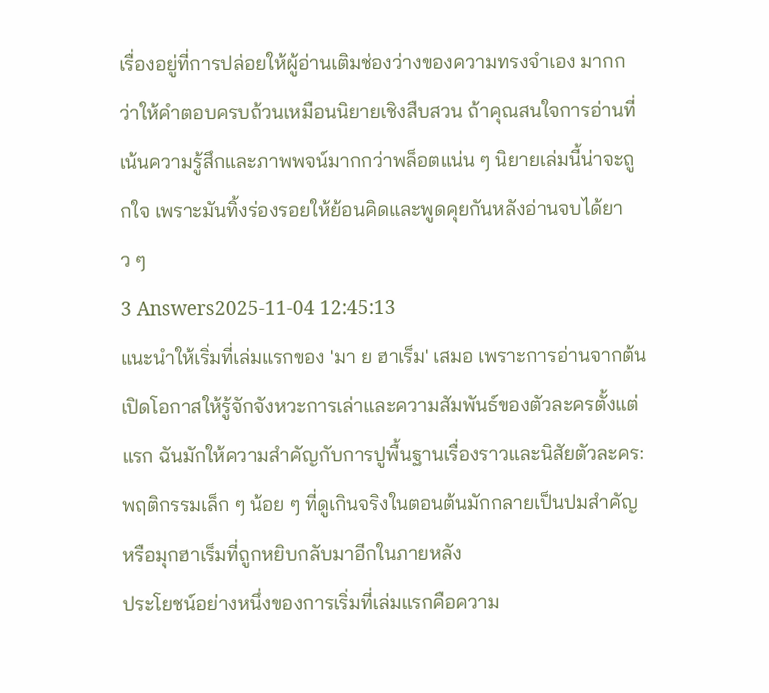เรื่องอยู่ที่การปล่อยให้ผู้อ่านเติมช่องว่างของความทรงจำเอง มากกว่าให้คำตอบครบถ้วนเหมือนนิยายเชิงสืบสวน ถ้าคุณสนใจการอ่านที่เน้นความรู้สึกและภาพพจน์มากกว่าพล็อตแน่น ๆ นิยายเล่มนี้น่าจะถูกใจ เพราะมันทิ้งร่องรอยให้ย้อนคิดและพูดคุยกันหลังอ่านจบได้ยาว ๆ
3 Answers2025-11-04 12:45:13
แนะนำให้เริ่มที่เล่มแรกของ 'มา ย ฮาเร็ม' เสมอ เพราะการอ่านจากต้นเปิดโอกาสให้รู้จักจังหวะการเล่าและความสัมพันธ์ของตัวละครตั้งแต่แรก ฉันมักให้ความสำคัญกับการปูพื้นฐานเรื่องราวและนิสัยตัวละคร: พฤติกรรมเล็ก ๆ น้อย ๆ ที่ดูเกินจริงในตอนต้นมักกลายเป็นปมสำคัญหรือมุกฮาเร็มที่ถูกหยิบกลับมาอีกในภายหลัง
ประโยชน์อย่างหนึ่งของการเริ่มที่เล่มแรกคือความ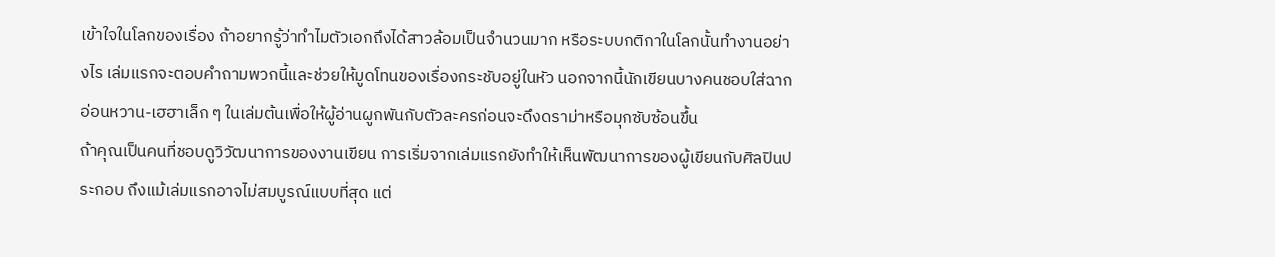เข้าใจในโลกของเรื่อง ถ้าอยากรู้ว่าทำไมตัวเอกถึงได้สาวล้อมเป็นจำนวนมาก หรือระบบกติกาในโลกนั้นทำงานอย่างไร เล่มแรกจะตอบคำถามพวกนี้และช่วยให้มูดโทนของเรื่องกระชับอยู่ในหัว นอกจากนี้นักเขียนบางคนชอบใส่ฉากอ่อนหวาน-เฮฮาเล็ก ๆ ในเล่มต้นเพื่อให้ผู้อ่านผูกพันกับตัวละครก่อนจะดึงดราม่าหรือมุกซับซ้อนขึ้น
ถ้าคุณเป็นคนที่ชอบดูวิวัฒนาการของงานเขียน การเริ่มจากเล่มแรกยังทำให้เห็นพัฒนาการของผู้เขียนกับศิลปินประกอบ ถึงแม้เล่มแรกอาจไม่สมบูรณ์แบบที่สุด แต่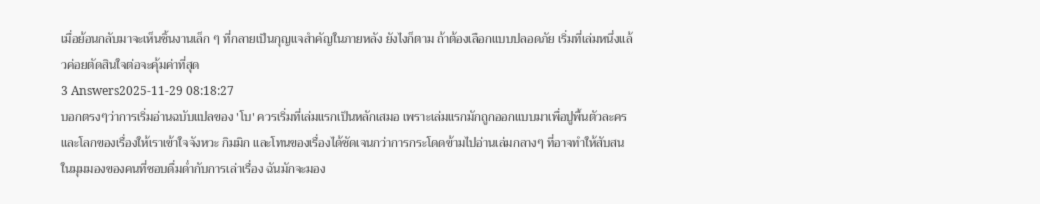เมื่อย้อนกลับมาจะเห็นชิ้นงานเล็ก ๆ ที่กลายเป็นกุญแจสำคัญในภายหลัง ยังไงก็ตาม ถ้าต้องเลือกแบบปลอดภัย เริ่มที่เล่มหนึ่งแล้วค่อยตัดสินใจต่อจะคุ้มค่าที่สุด
3 Answers2025-11-29 08:18:27
บอกตรงๆว่าการเริ่มอ่านฉบับแปลของ 'โบ' ควรเริ่มที่เล่มแรกเป็นหลักเสมอ เพราะเล่มแรกมักถูกออกแบบมาเพื่อปูพื้นตัวละครและโลกของเรื่องให้เราเข้าใจจังหวะ กิมมิก และโทนของเรื่องได้ชัดเจนกว่าการกระโดดข้ามไปอ่านเล่มกลางๆ ที่อาจทำให้สับสน
ในมุมมองของคนที่ชอบดื่มด่ำกับการเล่าเรื่อง ฉันมักจะมอง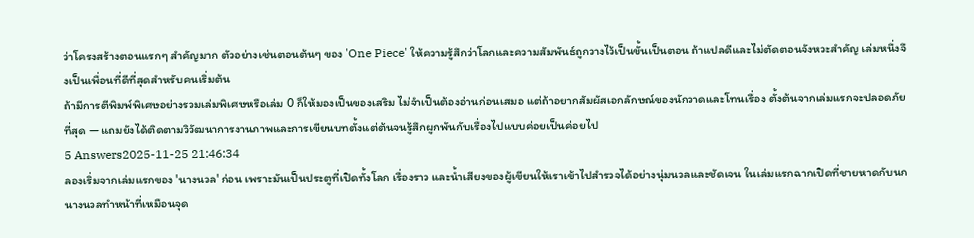ว่าโครงสร้างตอนแรกๆ สำคัญมาก ตัวอย่างเช่นตอนต้นๆ ของ 'One Piece' ให้ความรู้สึกว่าโลกและความสัมพันธ์ถูกวางไว้เป็นขั้นเป็นตอน ถ้าแปลดีและไม่ตัดตอนจังหวะสำคัญ เล่มหนึ่งจึงเป็นเพื่อนที่ดีที่สุดสำหรับคนเริ่มต้น
ถ้ามีการตีพิมพ์พิเศษอย่างรวมเล่มพิเศษหรือเล่ม 0 ก็ให้มองเป็นของเสริม ไม่จำเป็นต้องอ่านก่อนเสมอ แต่ถ้าอยากสัมผัสเอกลักษณ์ของนักวาดและโทนเรื่อง ตั้งต้นจากเล่มแรกจะปลอดภัยที่สุด — แถมยังได้ติดตามวิวัฒนาการงานภาพและการเขียนบทตั้งแต่ต้นจนรู้สึกผูกพันกับเรื่องไปแบบค่อยเป็นค่อยไป
5 Answers2025-11-25 21:46:34
ลองเริ่มจากเล่มแรกของ 'นางนวล' ก่อน เพราะมันเป็นประตูที่เปิดทั้งโลก เรื่องราว และน้ำเสียงของผู้เขียนให้เราเข้าไปสำรวจได้อย่างนุ่มนวลและชัดเจน ในเล่มแรกฉากเปิดที่ชายหาดกับนกนางนวลทำหน้าที่เหมือนจุด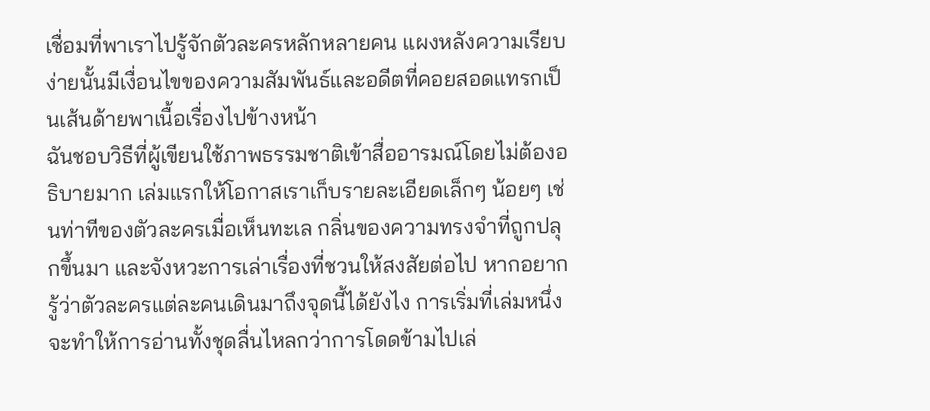เชื่อมที่พาเราไปรู้จักตัวละครหลักหลายคน แผงหลังความเรียบง่ายนั้นมีเงื่อนไขของความสัมพันธ์และอดีตที่คอยสอดแทรกเป็นเส้นด้ายพาเนื้อเรื่องไปข้างหน้า
ฉันชอบวิธีที่ผู้เขียนใช้ภาพธรรมชาติเข้าสื่ออารมณ์โดยไม่ต้องอธิบายมาก เล่มแรกให้โอกาสเราเก็บรายละเอียดเล็กๆ น้อยๆ เช่นท่าทีของตัวละครเมื่อเห็นทะเล กลิ่นของความทรงจำที่ถูกปลุกขึ้นมา และจังหวะการเล่าเรื่องที่ชวนให้สงสัยต่อไป หากอยากรู้ว่าตัวละครแต่ละคนเดินมาถึงจุดนี้ได้ยังไง การเริ่มที่เล่มหนึ่งจะทำให้การอ่านทั้งชุดลื่นไหลกว่าการโดดข้ามไปเล่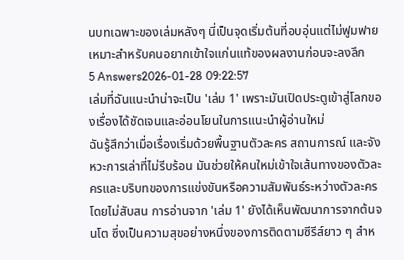นบทเฉพาะของเล่มหลังๆ นี่เป็นจุดเริ่มต้นที่อบอุ่นแต่ไม่ฟูมฟาย เหมาะสำหรับคนอยากเข้าใจแก่นแท้ของผลงานก่อนจะลงลึก
5 Answers2026-01-28 09:22:57
เล่มที่ฉันแนะนำน่าจะเป็น 'เล่ม 1' เพราะมันเปิดประตูเข้าสู่โลกของเรื่องได้ชัดเจนและอ่อนโยนในการแนะนำผู้อ่านใหม่
ฉันรู้สึกว่าเมื่อเรื่องเริ่มด้วยพื้นฐานตัวละคร สถานการณ์ และจังหวะการเล่าที่ไม่รีบร้อน มันช่วยให้คนใหม่เข้าใจเส้นทางของตัวละครและบริบทของการแข่งขันหรือความสัมพันธ์ระหว่างตัวละครโดยไม่สับสน การอ่านจาก 'เล่ม 1' ยังได้เห็นพัฒนาการจากต้นจนโต ซึ่งเป็นความสุขอย่างหนึ่งของการติดตามซีรีส์ยาว ๆ สำห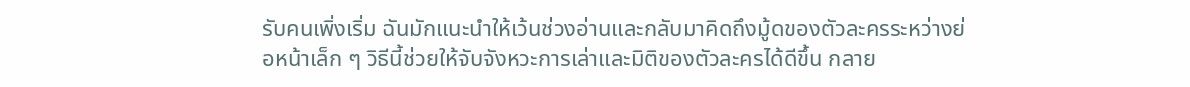รับคนเพิ่งเริ่ม ฉันมักแนะนำให้เว้นช่วงอ่านและกลับมาคิดถึงมู้ดของตัวละครระหว่างย่อหน้าเล็ก ๆ วิธีนี้ช่วยให้จับจังหวะการเล่าและมิติของตัวละครได้ดีขึ้น กลาย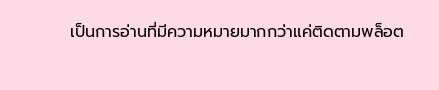เป็นการอ่านที่มีความหมายมากกว่าแค่ติดตามพล็อต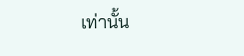เท่านั้น